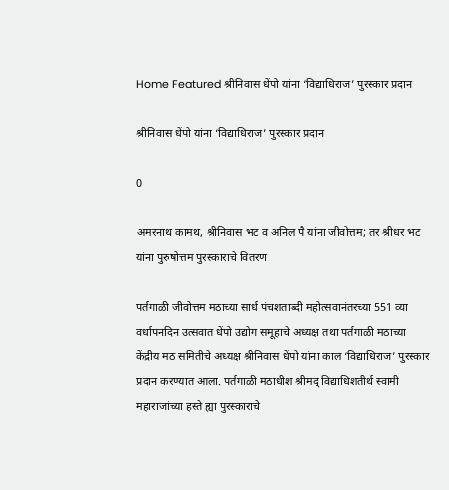Home Featured श्रीनिवास धेंपो यांना ‘विद्याधिराज’ पुरस्कार प्रदान

श्रीनिवास धेंपो यांना ‘विद्याधिराज’ पुरस्कार प्रदान

0

अमरनाथ कामथ, श्रीनिवास भट व अनिल पै यांना जीवोत्तम; तर श्रीधर भट यांना पुरुषोत्तम पुरस्काराचे वितरण

पर्तगाळी जीवोत्तम मठाच्या सार्ध पंचशताब्दी महोत्सवानंतरच्या 551 व्या वर्धापनदिन उत्सवात धेंपो उद्योग समूहाचे अध्यक्ष तथा पर्तगाळी मठाच्या केंद्रीय मठ समितीचे अध्यक्ष श्रीनिवास धेंपो यांना काल ‘विद्याधिराज’ पुरस्कार प्रदान करण्यात आला. पर्तगाळी मठाधीश श्रीमद्‌‍ विद्याधिशतीर्थ स्वामी महाराजांच्या हस्ते ह्या पुरस्काराचे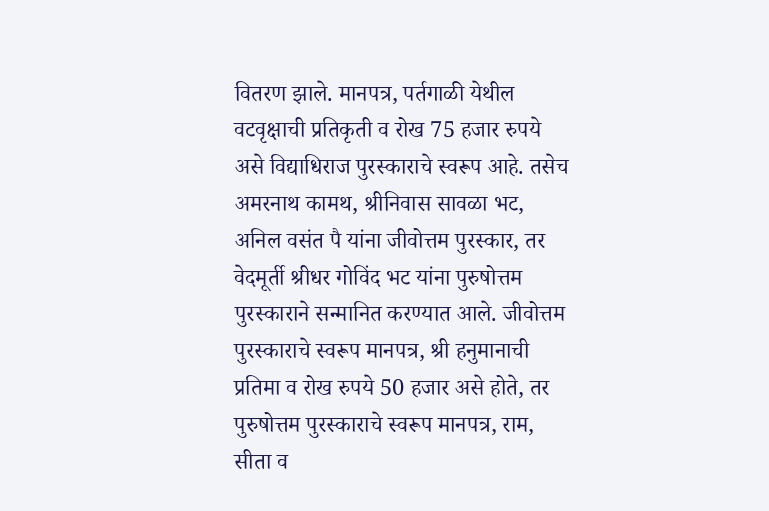वितरण झाले. मानपत्र, पर्तगाळी येथील वटवृक्षाची प्रतिकृती व रोख 75 हजार रुपये असे विद्याधिराज पुरस्काराचे स्वरूप आहे. तसेच अमरनाथ कामथ, श्रीनिवास सावळा भट, अनिल वसंत पै यांना जीवोत्तम पुरस्कार, तर वेदमूर्ती श्रीधर गोविंद भट यांना पुरुषोत्तम पुरस्काराने सन्मानित करण्यात आले. जीवोत्तम पुरस्काराचे स्वरूप मानपत्र, श्री हनुमानाची प्रतिमा व रोख रुपये 50 हजार असे होते, तर पुरुषोत्तम पुरस्काराचे स्वरूप मानपत्र, राम, सीता व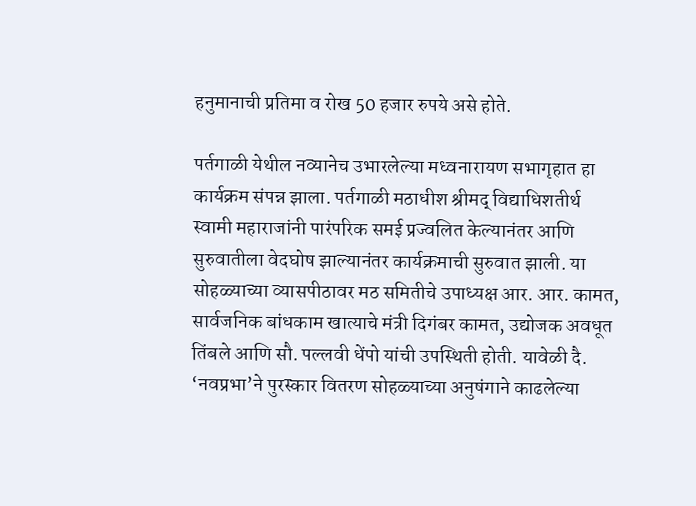हनुमानाची प्रतिमा व रोख 50 हजार रुपये असे होते.

पर्तगाळी येथील नव्यानेच उभारलेल्या मध्वनारायण सभागृहात हा कार्यक्रम संपन्न झाला. पर्तगाळी मठाधीश श्रीमद्‌‍ विद्याधिशतीर्थ स्वामी महाराजांनी पारंपरिक समई प्रज्वलित केल्यानंतर आणि सुरुवातीला वेदघोष झाल्यानंतर कार्यक्रमाची सुरुवात झाली. या सोहळ्याच्या व्यासपीठावर मठ समितीचे उपाध्यक्ष आर. आर. कामत, सार्वजनिक बांधकाम खात्याचे मंत्री दिगंबर कामत, उद्योजक अवधूत तिंबले आणि सौ. पल्लवी धेंपो यांची उपस्थिती होती. यावेळी दै. ‘नवप्रभा’ने पुरस्कार वितरण सोहळ्याच्या अनुषंगाने काढलेल्या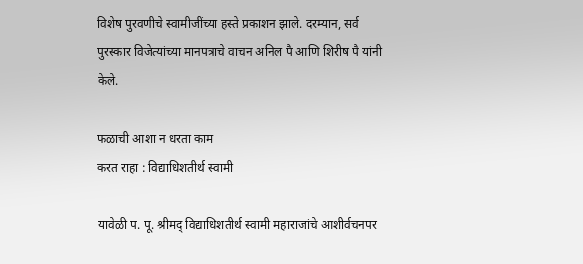विशेष पुरवणीचे स्वामीजींच्या हस्ते प्रकाशन झाले. दरम्यान, सर्व पुरस्कार विजेत्यांच्या मानपत्राचे वाचन अनिल पै आणि शिरीष पै यांनी केले.

फळाची आशा न धरता काम
करत राहा : विद्याधिशतीर्थ स्वामी

यावेळी प. पू. श्रीमद्‌‍ विद्याधिशतीर्थ स्वामी महाराजांचे आशीर्वचनपर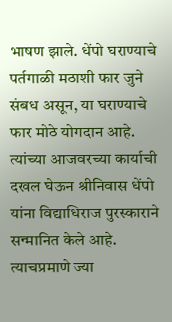भाषण झाले. धेंपो घराण्याचे पर्तगाळी मठाशी फार जुने संबध असून, या घराण्याचे फार मोठे योगदान आहे. त्यांच्या आजवरच्या कार्याची दखल घेऊन श्रीनिवास धेंपो यांना विद्याधिराज पुरस्काराने सन्मानित केले आहे. त्याचप्रमाणे ज्या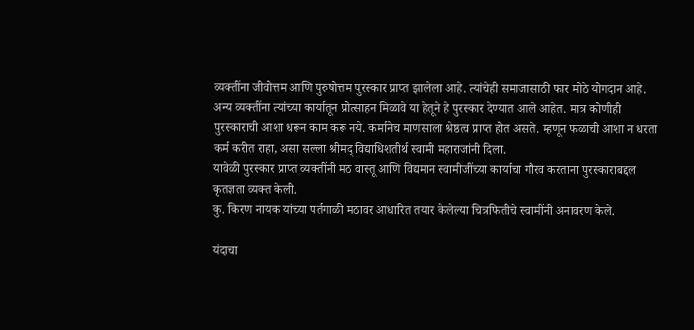व्यक्तींना जीवोत्तम आणि पुरुषोत्तम पुरस्कार प्राप्त झालेला आहे. त्यांचेही समाजासाठी फार मोठे योगदान आहे. अन्य व्यक्तींना त्यांच्या कार्यातून प्रोत्साहन मिळावे या हेतूने हे पुरस्कार देण्यात आले आहेत. मात्र कोणीही पुरस्काराची आशा धरून काम करू नये. कर्मानेच माणसाला श्रेष्ठत्व प्राप्त होत असते. म्हणून फळाची आशा न धरता कर्म करीत राहा, असा सल्ला श्रीमद्‌‍ विद्याधिशतीर्थ स्वामी महाराजांनी दिला.
यावेळी पुरस्कार प्राप्त व्यक्तींनी मठ वास्तू आणि विद्यमान स्वामीजींच्या कार्याचा गौरव करताना पुरस्काराबद्दल कृतज्ञता व्यक्त केली.
कु. किरण नायक यांच्या पर्तगाळी मठावर आधारित तयार केलेल्या चित्रफितीचे स्वामींनी अनावरण केले.

यंदाचा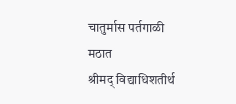चातुर्मास पर्तगाळी मठात
श्रीमद्‌‍ विद्याधिशतीर्थ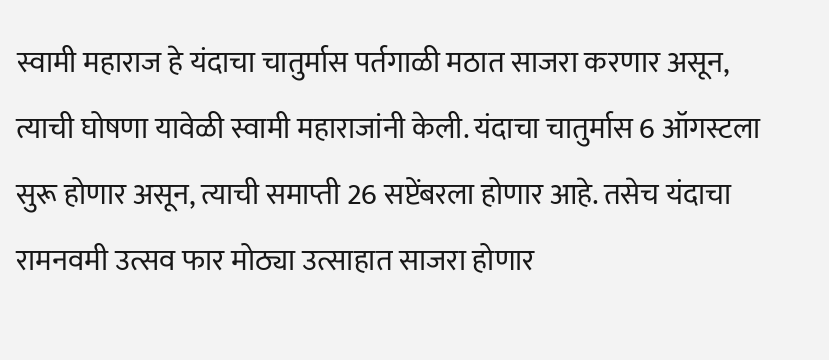स्वामी महाराज हे यंदाचा चातुर्मास पर्तगाळी मठात साजरा करणार असून, त्याची घोषणा यावेळी स्वामी महाराजांनी केली. यंदाचा चातुर्मास 6 ऑगस्टला सुरू होणार असून, त्याची समाप्ती 26 सप्टेंबरला होणार आहे. तसेच यंदाचा रामनवमी उत्सव फार मोठ्या उत्साहात साजरा होणार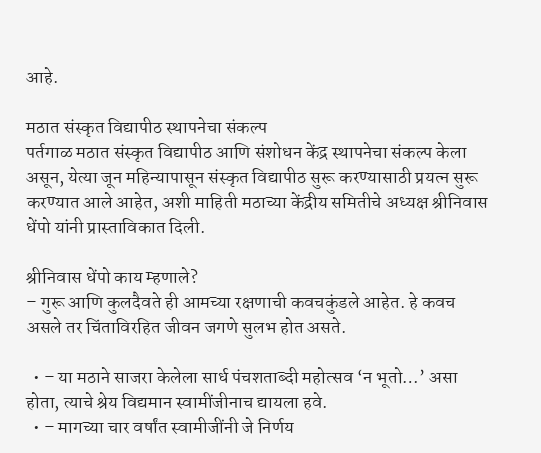आहे.

मठात संस्कृत विद्यापीठ स्थापनेचा संकल्प
पर्तगाळ मठात संस्कृत विद्यापीठ आणि संशोधन केंद्र स्थापनेचा संकल्प केला असून, येत्या जून महिन्यापासून संस्कृत विद्यापीठ सुरू करण्यासाठी प्रयत्न सुरू करण्यात आले आहेत, अशी माहिती मठाच्या केंद्रीय समितीचे अध्यक्ष श्रीनिवास धेंपो यांनी प्रास्ताविकात दिली.

श्रीनिवास धेंपो काय म्हणाले?
– गुरू आणि कुलदैवते ही आमच्या रक्षणाची कवचकुंडले आहेत. हे कवच असले तर चिंताविरहित जीवन जगणे सुलभ होत असते.

  • – या मठाने साजरा केलेला सार्ध पंचशताब्दी महोत्सव ‘न भूतो…’ असा होता, त्याचे श्रेय विद्यमान स्वामींजीनाच द्यायला हवे.
  • – मागच्या चार वर्षांत स्वामीजींनी जे निर्णय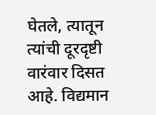घेतले, त्यातून त्यांची दूरदृष्टी वारंवार दिसत आहे. विद्यमान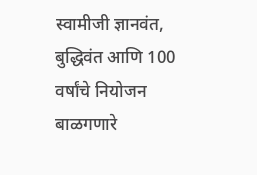स्वामीजी ज्ञानवंत, बुद्धिवंत आणि 100 वर्षांचे नियोजन बाळगणारे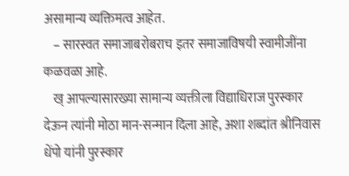असामान्य व्यक्तिमत्व आहेत.
    – सारस्वत समाजाबरोबराच इतर समाजाविषयी स्वामीजींना कळवळा आहे.
    ख् आपल्यासारख्या सामान्य व्यक्तीला विद्याधिराज पुरस्कार देऊन त्यांनी मोठा मान-सन्मान दिला आहे, अशा शब्दांत श्रीनिवास धेंपो यांनी पुरस्कार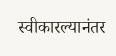स्वीकारल्यानंतर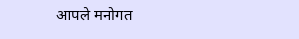आपले मनोगत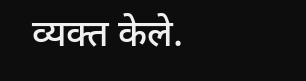व्यक्त केले.